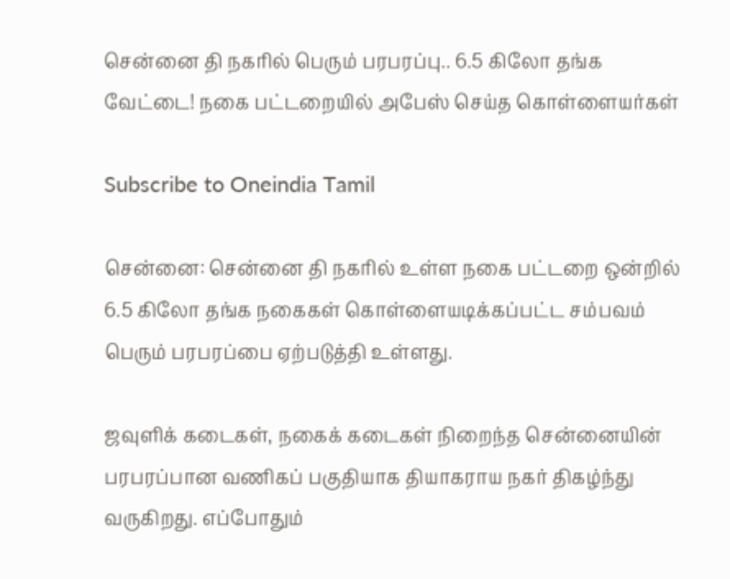சென்னை தி நகரில் பெரும் பரபரப்பு.. 6.5 கிலோ தங்க வேட்டை! நகை பட்டறையில் அபேஸ் செய்த கொள்ளையர்கள்

Subscribe to Oneindia Tamil

சென்னை: சென்னை தி நகரில் உள்ள நகை பட்டறை ஒன்றில் 6.5 கிலோ தங்க நகைகள் கொள்ளையடிக்கப்பட்ட சம்பவம் பெரும் பரபரப்பை ஏற்படுத்தி உள்ளது.

ஜவுளிக் கடைகள், நகைக் கடைகள் நிறைந்த சென்னையின் பரபரப்பான வணிகப் பகுதியாக தியாகராய நகர் திகழ்ந்து வருகிறது. எப்போதும்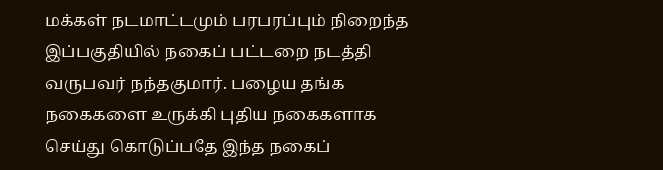மக்கள் நடமாட்டமும் பரபரப்பும் நிறைந்த இப்பகுதியில் நகைப் பட்டறை நடத்தி வருபவர் நந்தகுமார். பழைய தங்க நகைகளை உருக்கி புதிய நகைகளாக செய்து கொடுப்பதே இந்த நகைப்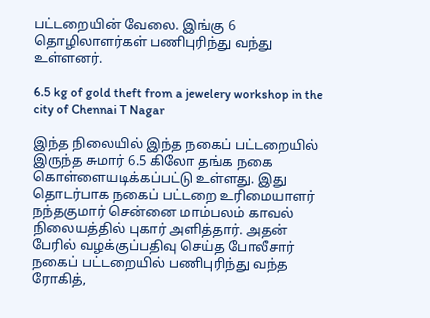பட்டறையின் வேலை. இங்கு 6 தொழிலாளர்கள் பணிபுரிந்து வந்து உள்ளனர்.

6.5 kg of gold theft from a jewelery workshop in the city of Chennai T Nagar

இந்த நிலையில் இந்த நகைப் பட்டறையில் இருந்த சுமார் 6.5 கிலோ தங்க நகை கொள்ளையடிக்கப்பட்டு உள்ளது. இது தொடர்பாக நகைப் பட்டறை உரிமையாளர் நந்தகுமார் சென்னை மாம்பலம் காவல் நிலையத்தில் புகார் அளித்தார். அதன் பேரில் வழக்குப்பதிவு செய்த போலீசார் நகைப் பட்டறையில் பணிபுரிந்து வந்த ரோகித்,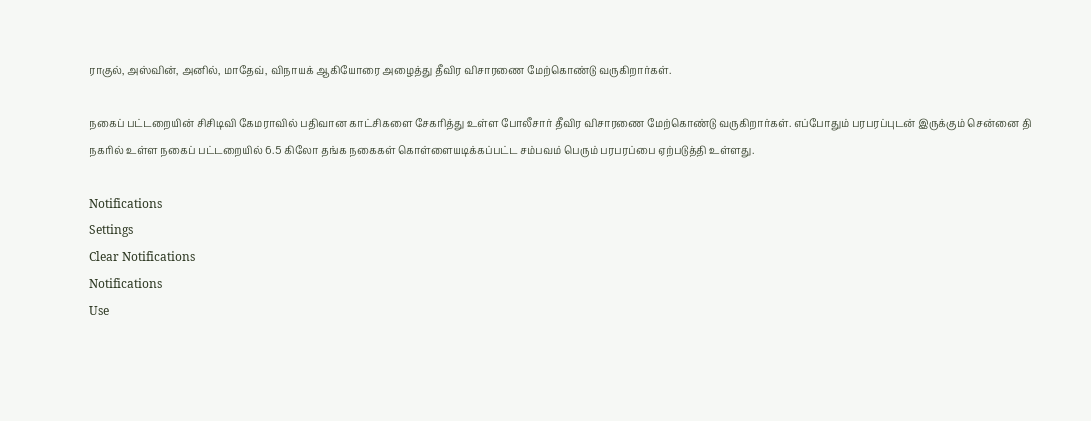ராகுல், அஸ்வின், அனில், மாதேவ், விநாயக் ஆகியோரை அழைத்து தீவிர விசாரணை மேற்கொண்டு வருகிறார்கள்.

நகைப் பட்டறையின் சிசிடிவி கேமராவில் பதிவான காட்சிகளை சேகரித்து உள்ள போலீசார் தீவிர விசாரணை மேற்கொண்டு வருகிறார்கள். எப்போதும் பரபரப்புடன் இருக்கும் சென்னை தி நகரில் உள்ள நகைப் பட்டறையில் 6.5 கிலோ தங்க நகைகள் கொள்ளையடிக்கப்பட்ட சம்பவம் பெரும் பரபரப்பை ஏற்படுத்தி உள்ளது.

Notifications
Settings
Clear Notifications
Notifications
Use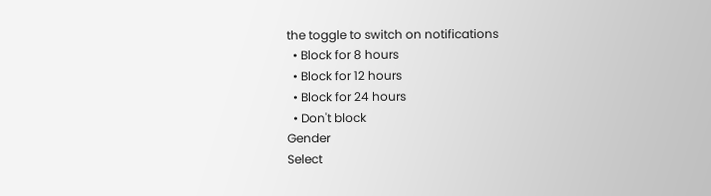the toggle to switch on notifications
  • Block for 8 hours
  • Block for 12 hours
  • Block for 24 hours
  • Don't block
Gender
Select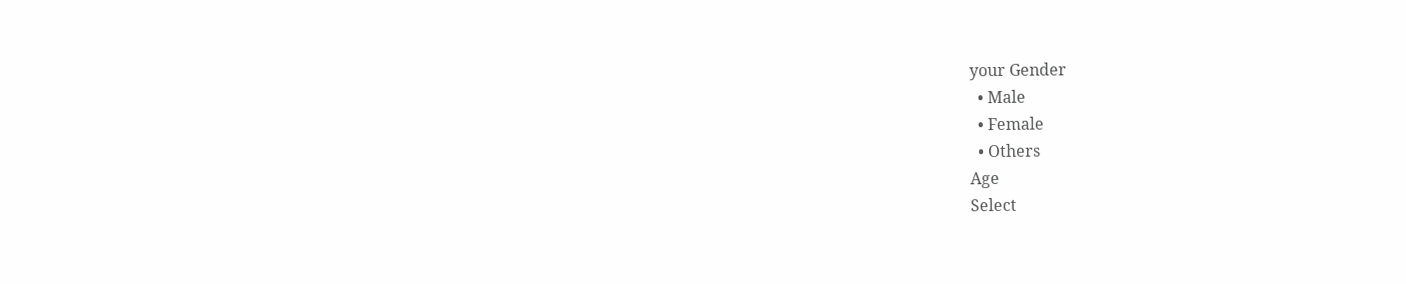your Gender
  • Male
  • Female
  • Others
Age
Select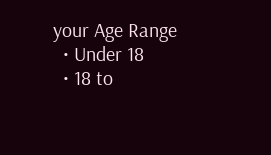your Age Range
  • Under 18
  • 18 to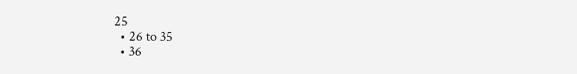25
  • 26 to 35
  • 36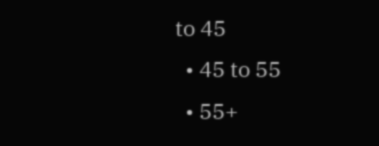to 45
  • 45 to 55
  • 55+